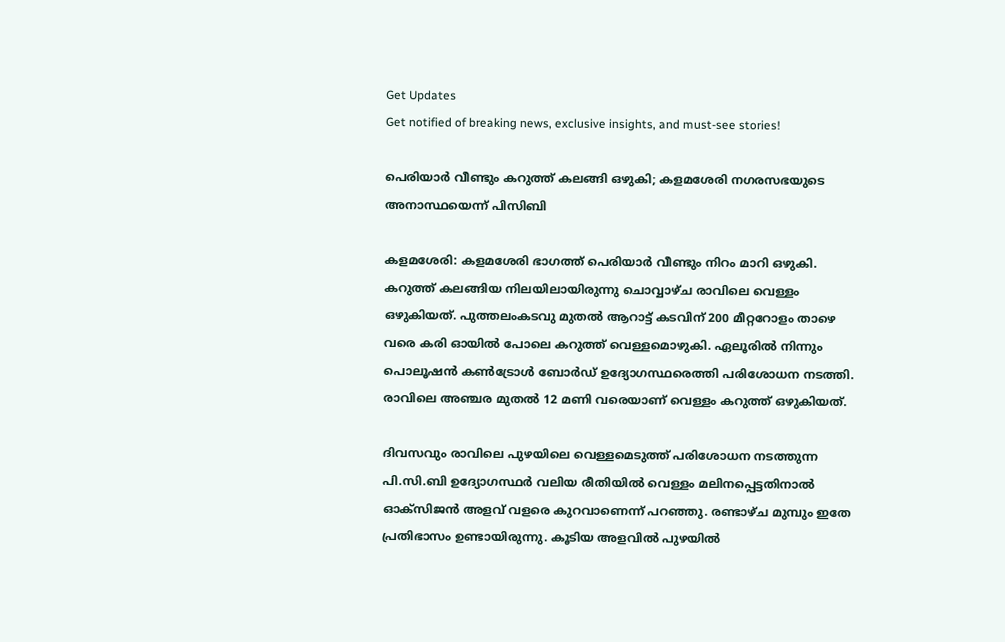Get Updates
Get notified of breaking news, exclusive insights, and must-see stories!

പെരിയാർ വീണ്ടും കറുത്ത് കലങ്ങി ഒഴുകി; കളമശേരി നഗരസഭയുടെ അനാസ്ഥയെന്ന് പിസിബി

കളമശേരി: കളമശേരി ഭാഗത്ത് പെരിയാർ വീണ്ടും നിറം മാറി ഒഴുകി. കറുത്ത് കലങ്ങിയ നിലയിലായിരുന്നു ചൊവ്വാഴ്ച രാവിലെ വെള്ളം ഒഴുകിയത്. പുത്തലംകടവു മുതൽ ആറാട്ട് കടവിന് 200 മീറ്ററോളം താഴെ വരെ കരി ഓയിൽ പോലെ കറുത്ത് വെള്ളമൊഴുകി. ഏലൂരിൽ നിന്നും പൊലൂഷൻ കൺട്രോൾ ബോർഡ് ഉദ്യോഗസ്ഥരെത്തി പരിശോധന നടത്തി. രാവിലെ അഞ്ചര മുതൽ 12 മണി വരെയാണ് വെള്ളം കറുത്ത് ഒഴുകിയത്.

ദിവസവും രാവിലെ പുഴയിലെ വെള്ളമെടുത്ത് പരിശോധന നടത്തുന്ന പി.സി.ബി ഉദ്യോഗസ്ഥർ വലിയ രീതിയിൽ വെള്ളം മലിനപ്പെട്ടതിനാൽ ഓക്സിജൻ അളവ് വളരെ കുറവാണെന്ന് പറഞ്ഞു. രണ്ടാഴ്ച മുമ്പും ഇതേ പ്രതിഭാസം ഉണ്ടായിരുന്നു. കൂടിയ അളവിൽ പുഴയിൽ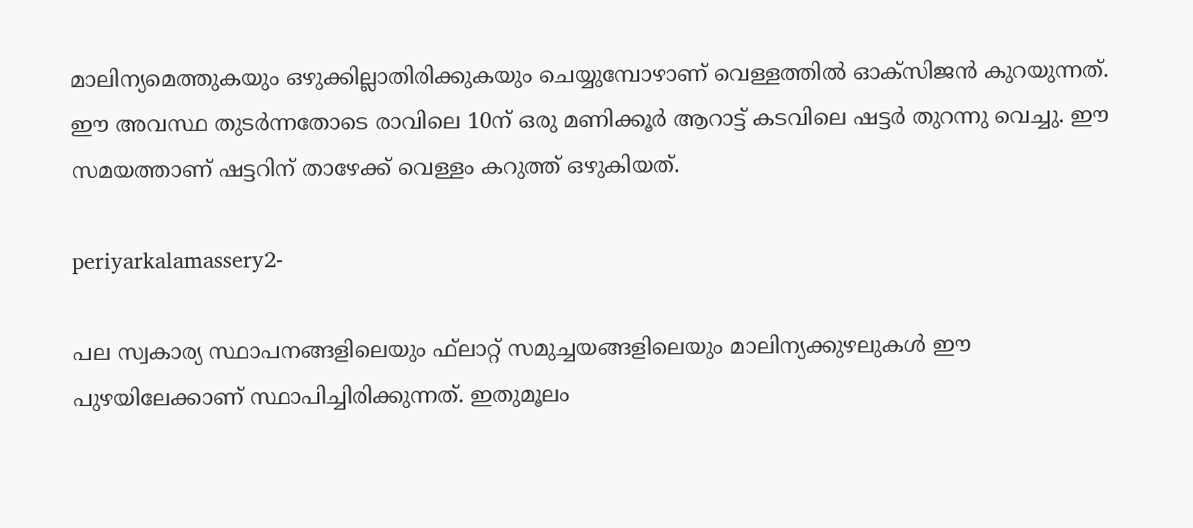മാലിന്യമെത്തുകയും ഒഴുക്കില്ലാതിരിക്കുകയും ചെയ്യുമ്പോഴാണ് വെള്ളത്തിൽ ഓക്സിജൻ കുറയുന്നത്. ഈ അവസ്ഥ തുടർന്നതോടെ രാവിലെ 10ന് ഒരു മണിക്കൂർ ആറാട്ട് കടവിലെ ഷട്ടർ തുറന്നു വെച്ചു. ഈ സമയത്താണ് ഷട്ടറിന് താഴേക്ക് വെള്ളം കറുത്ത് ഒഴുകിയത്.

periyarkalamassery2-

പല സ്വകാര്യ സ്ഥാപനങ്ങളിലെയും ഫ്‌ലാറ്റ് സമുച്ചയങ്ങളിലെയും മാലിന്യക്കുഴലുകൾ ഈ പുഴയിലേക്കാണ് സ്ഥാപിച്ചിരിക്കുന്നത്. ഇതുമൂലം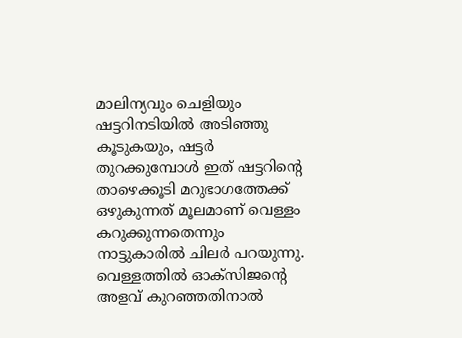മാലിന്യവും ചെളിയും ഷട്ടറിനടിയിൽ അടിഞ്ഞു കൂടുകയും, ഷട്ടർ തുറക്കുമ്പോൾ ഇത് ഷട്ടറിന്റെ താഴെക്കൂടി മറുഭാഗത്തേക്ക് ഒഴുകുന്നത് മൂലമാണ് വെള്ളം കറുക്കുന്നതെന്നും നാട്ടുകാരിൽ ചിലർ പറയുന്നു. വെള്ളത്തിൽ ഓക്സിജന്റെ അളവ് കുറഞ്ഞതിനാൽ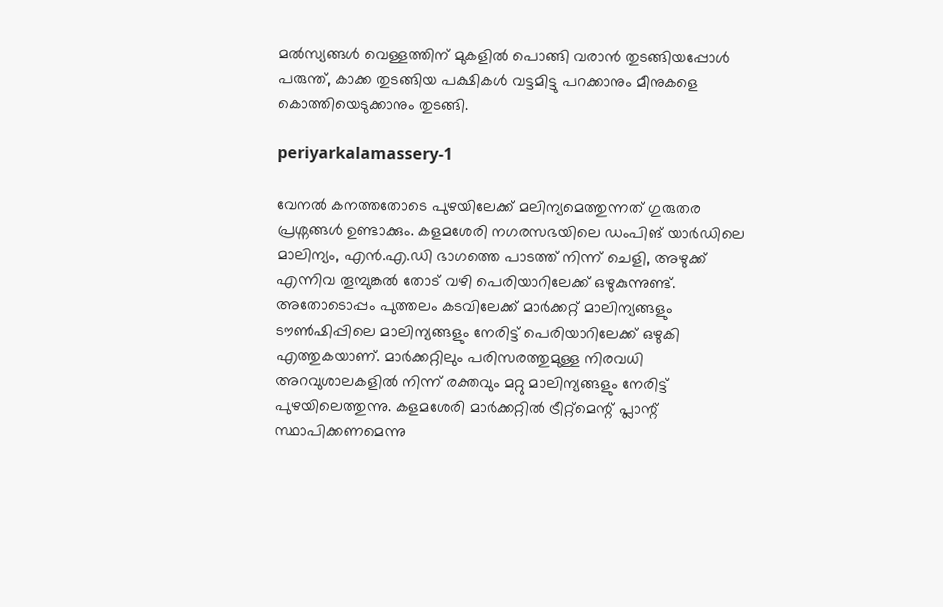മൽസ്യങ്ങൾ വെള്ളത്തിന് മുകളിൽ പൊങ്ങി വരാൻ തുടങ്ങിയപ്പോൾ പരുന്ത്, കാക്ക തുടങ്ങിയ പക്ഷികൾ വട്ടമിട്ടു പറക്കാനും മീനുകളെ കൊത്തിയെടുക്കാനും തുടങ്ങി.

periyarkalamassery-1

വേനൽ കനത്തതോടെ പുഴയിലേക്ക് മലിന്യമെത്തുന്നത് ഗുരുതര പ്രശ്നങ്ങൾ ഉണ്ടാക്കും. കളമശേരി നഗരസഭയിലെ ഡംപിങ് യാർഡിലെ മാലിന്യം, എൻ.എ.ഡി ഭാഗത്തെ പാടത്ത് നിന്ന് ചെളി, അഴുക്ക് എന്നിവ തൂമ്പുങ്കൽ തോട് വഴി പെരിയാറിലേക്ക് ഒഴുകുന്നുണ്ട്. അതോടൊപ്പം പുത്തലം കടവിലേക്ക് മാർക്കറ്റ് മാലിന്യങ്ങളും ടൗൺഷിപ്പിലെ മാലിന്യങ്ങളും നേരിട്ട് പെരിയാറിലേക്ക് ഒഴുകി എത്തുകയാണ്. മാർക്കറ്റിലും പരിസരത്തുമുള്ള നിരവധി അറവുശാലകളിൽ നിന്ന് രക്തവും മറ്റു മാലിന്യങ്ങളും നേരിട്ട് പുഴയിലെത്തുന്നു. കളമശേരി മാർക്കറ്റിൽ ട്രീറ്റ്മെന്റ് പ്ലാന്റ് സ്ഥാപിക്കണമെന്നു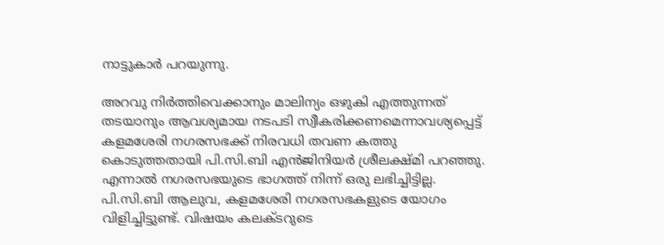നാട്ടുകാർ പറയുന്നു.

അറവു നിർത്തിവെക്കാനും മാലിന്യം ഒഴുകി എത്തുന്നത് തടയാനും ആവശ്യമായ നടപടി സ്വീകരിക്കണമെന്നാവശ്യപ്പെട്ട് കളമശേരി നഗരസഭക്ക് നിരവധി തവണ കത്തു കൊടുത്തതായി പി.സി.ബി എൻജിനിയർ ശ്രീലക്ഷ്മി പറഞ്ഞു. എന്നാൽ നഗരസഭയുടെ ഭാഗത്ത് നിന്ന് ഒരു ലഭിച്ചിട്ടില്ല. പി.സി.ബി ആലുവ, കളമശേരി നഗരസഭകളുടെ യോഗം വിളിച്ചിട്ടുണ്ട്. വിഷയം കലക്ടറുടെ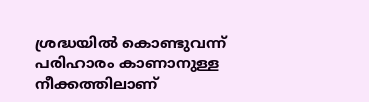ശ്രദ്ധയിൽ കൊണ്ടുവന്ന് പരിഹാരം കാണാനുള്ള നീക്കത്തിലാണ്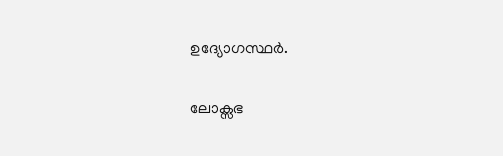ഉദ്യോഗസ്ഥർ.

ലോക്സഭ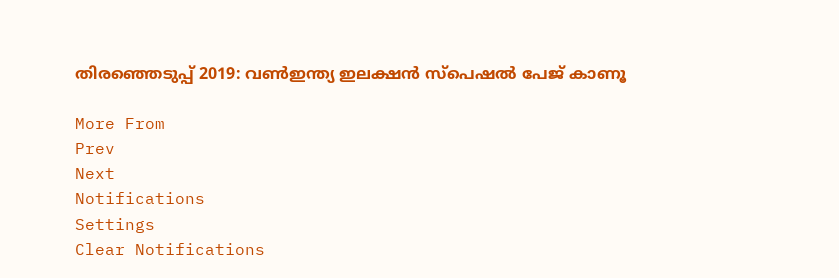തിരഞ്ഞെടുപ്പ് 2019: വൺഇന്ത്യ ഇലക്ഷൻ സ്പെഷൽ പേജ് കാണൂ

More From
Prev
Next
Notifications
Settings
Clear Notifications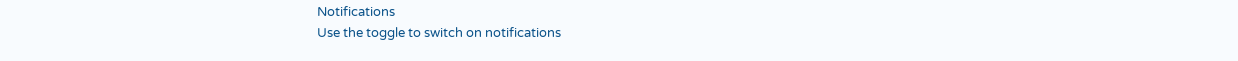Notifications
Use the toggle to switch on notifications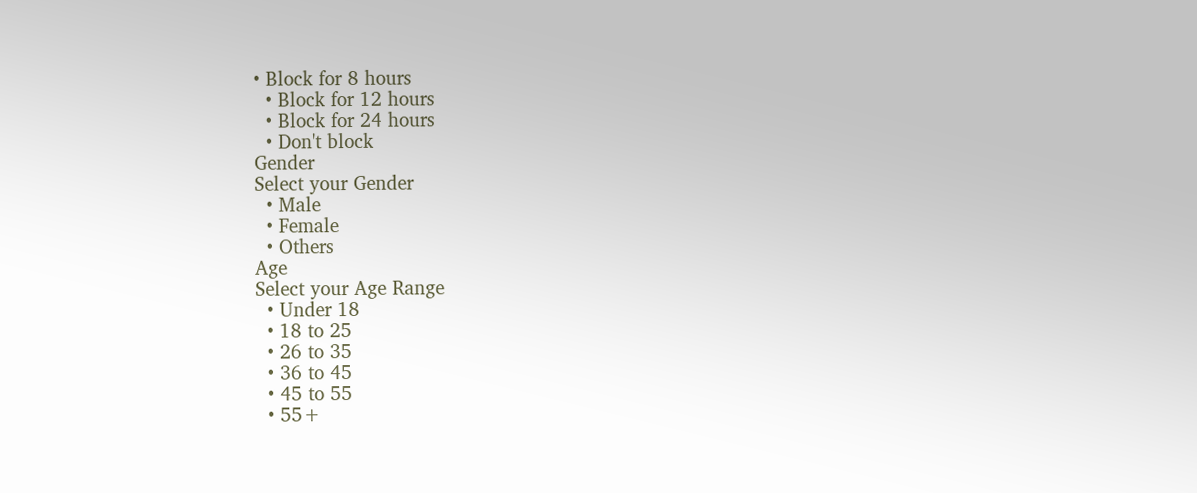• Block for 8 hours
  • Block for 12 hours
  • Block for 24 hours
  • Don't block
Gender
Select your Gender
  • Male
  • Female
  • Others
Age
Select your Age Range
  • Under 18
  • 18 to 25
  • 26 to 35
  • 36 to 45
  • 45 to 55
  • 55+